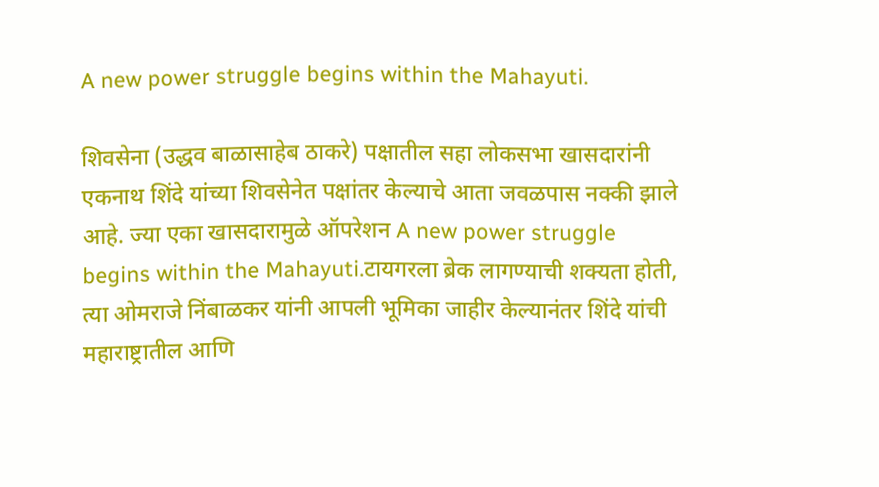A new power struggle begins within the Mahayuti.

शिवसेना (उद्धव बाळासाहेब ठाकरे) पक्षातील सहा लोकसभा खासदारांनी एकनाथ शिंदे यांच्या शिवसेनेत पक्षांतर केल्याचे आता जवळपास नक्की झाले आहे. ज्या एका खासदारामुळे ऑपरेशन A new power struggle begins within the Mahayuti.टायगरला ब्रेक लागण्याची शक्यता होती, त्या ओमराजे निंबाळकर यांनी आपली भूमिका जाहीर केल्यानंतर शिंदे यांची महाराष्ट्रातील आणि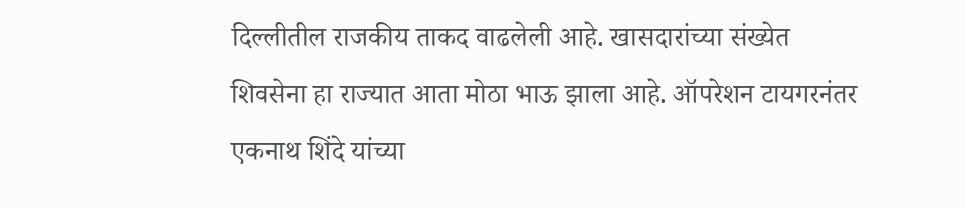दिल्लीतील राजकीय ताकद वाढलेली आहे. खासदारांच्या संख्येत शिवसेना हा राज्यात आता मोठा भाऊ झाला आहे. ऑपरेशन टायगरनंतर एकनाथ शिंदे यांच्या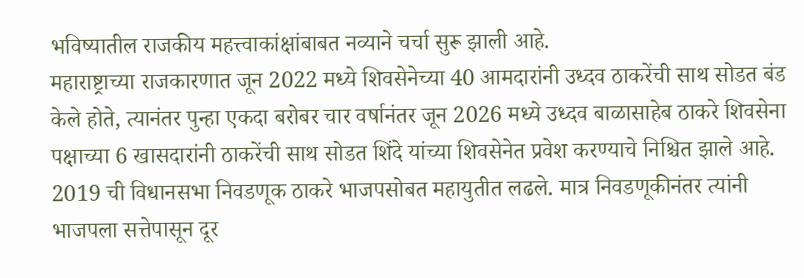भविष्यातील राजकीय महत्त्वाकांक्षांबाबत नव्याने चर्चा सुरू झाली आहे.
महाराष्ट्राच्या राजकारणात जून 2022 मध्ये शिवसेनेच्या 40 आमदारांनी उध्दव ठाकरेंची साथ सोडत बंड केले होते, त्यानंतर पुन्हा एकदा बरोबर चार वर्षानंतर जून 2026 मध्ये उध्दव बाळासाहेब ठाकरे शिवसेना पक्षाच्या 6 खासदारांनी ठाकरेंची साथ सोडत शिंदे यांच्या शिवसेनेत प्रवेश करण्याचे निश्चित झाले आहे. 2019 ची विधानसभा निवडणूक ठाकरे भाजपसोबत महायुतीत लढले. मात्र निवडणूकीनंतर त्यांनी भाजपला सत्तेपासून दूर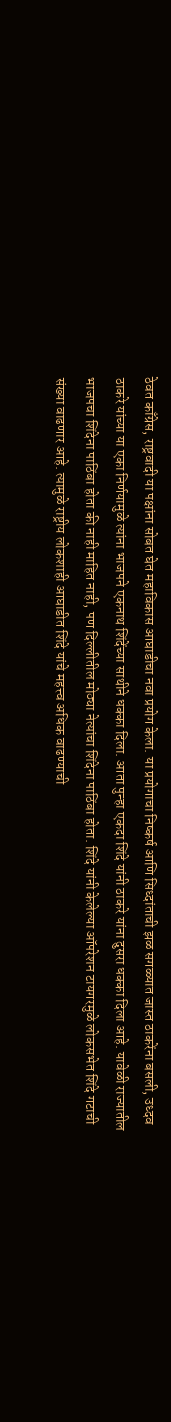ठेवत काँग्रेस, राष्ट्रवादी या पक्षांना सोबत घेत महाविकास आघाडीचा नवा प्रयोग केला. या प्रयोगाचा निष्कर्ष आणि सिध्दांताची झळ सगळ्यात जास्त ठाकरेंना बसली, उध्दव ठाकरे यांच्या या एका निर्णयामुळे त्यांना भाजपने एकनाथ शिंदेंच्या साथीने धक्का दिला. आता पुन्हा एकदा शिंदे यांनी ठाकरे यांना दुसरा धक्का दिला आहे. यावेळी राज्यातील भाजपचा शिंदेना पाठिंबा होता की नाही माहित नाही, पण दिल्लीतील मोठ्या नेत्यांचा शिंदेना पाठिंबा होता. शिंदे यांनी केलेल्या ऑपरेशन टायगरमुळे लोकसभेत शिंदे गटाची संख्या वाढणार आहे. त्यामुळे राष्ट्रीय लोकशाही आघाडीत शिंदे यांचे महत्त्व अधिक वाढण्याची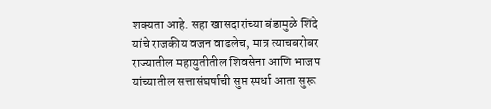शक्यता आहे. सहा खासदारांच्या बंडामुळे शिंदे यांचे राजकीय वजन वाढलेच, मात्र त्याचबरोबर राज्यातील महायुतीतील शिवसेना आणि भाजप यांच्यातील सत्तासंघर्षाची सुप्त स्पर्धा आता सुरू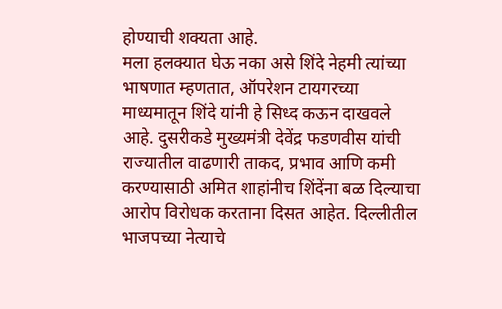होण्याची शक्यता आहे.
मला हलक्यात घेऊ नका असे शिंदे नेहमी त्यांच्या भाषणात म्हणतात, ऑपरेशन टायगरच्या माध्यमातून शिंदे यांनी हे सिध्द कऊन दाखवले आहे. दुसरीकडे मुख्यमंत्री देवेंद्र फडणवीस यांची राज्यातील वाढणारी ताकद, प्रभाव आणि कमी करण्यासाठी अमित शाहांनीच शिंदेंना बळ दिल्याचा आरोप विरोधक करताना दिसत आहेत. दिल्लीतील भाजपच्या नेत्याचे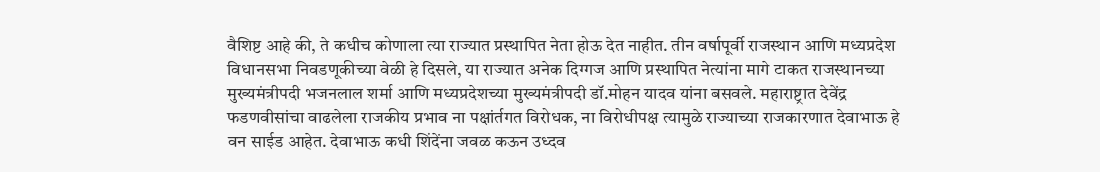वैशिष्ट आहे की, ते कधीच कोणाला त्या राज्यात प्रस्थापित नेता होऊ देत नाहीत. तीन वर्षापूर्वी राजस्थान आणि मध्यप्रदेश विधानसभा निवडणूकीच्या वेळी हे दिसले, या राज्यात अनेक दिग्गज आणि प्रस्थापित नेत्यांना मागे टाकत राजस्थानच्या मुख्यमंत्रीपदी भजनलाल शर्मा आणि मध्यप्रदेशच्या मुख्यमंत्रीपदी डॉ.मोहन यादव यांना बसवले. महाराष्ट्रात देवेंद्र फडणवीसांचा वाढलेला राजकीय प्रभाव ना पक्षांर्तगत विरोधक, ना विरोधीपक्ष त्यामुळे राज्याच्या राजकारणात देवाभाऊ हे वन साईड आहेत. देवाभाऊ कधी शिंदेंना जवळ कऊन उध्दव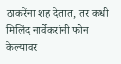ठाकरेंना शह देतात, तर कधी मिलिंद नार्वेकरांनी फोन केल्यावर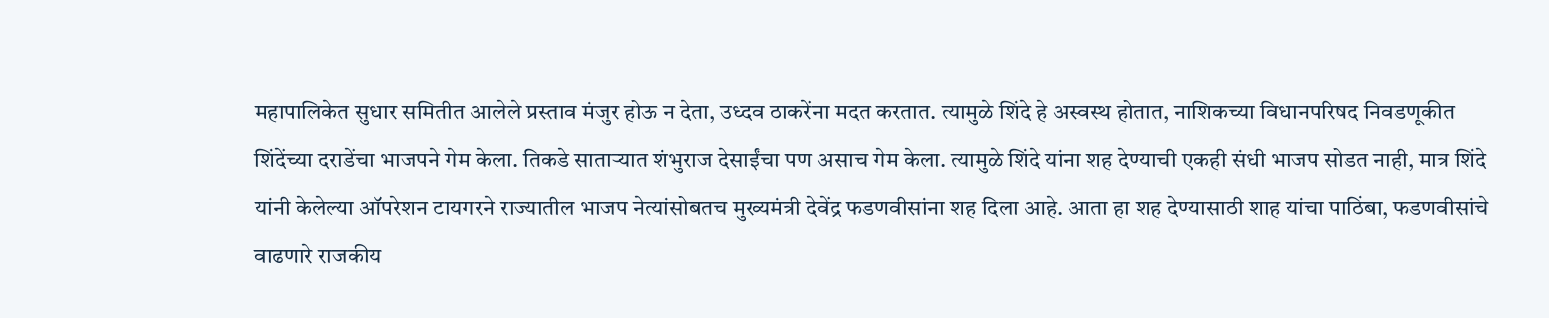महापालिकेत सुधार समितीत आलेले प्रस्ताव मंजुर होऊ न देता, उध्दव ठाकरेंना मदत करतात. त्यामुळे शिंदे हे अस्वस्थ होतात, नाशिकच्या विधानपरिषद निवडणूकीत शिंदेंच्या दराडेंचा भाजपने गेम केला. तिकडे साताऱ्यात शंभुराज देसाईंचा पण असाच गेम केला. त्यामुळे शिंदे यांना शह देण्याची एकही संधी भाजप सोडत नाही, मात्र शिंदे यांनी केलेल्या ऑपरेशन टायगरने राज्यातील भाजप नेत्यांसोबतच मुख्यमंत्री देवेंद्र फडणवीसांना शह दिला आहे. आता हा शह देण्यासाठी शाह यांचा पाठिंबा, फडणवीसांचे वाढणारे राजकीय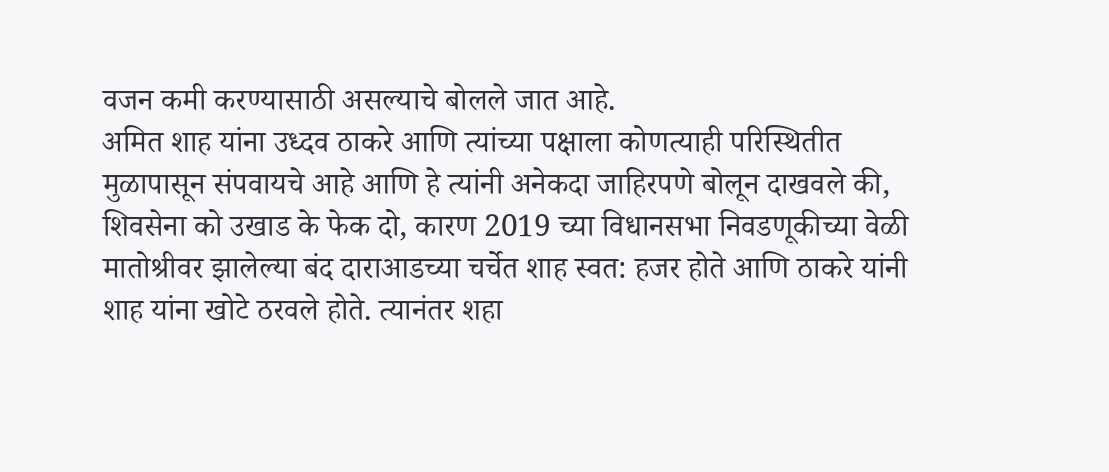वजन कमी करण्यासाठी असल्याचे बोलले जात आहे.
अमित शाह यांना उध्दव ठाकरे आणि त्यांच्या पक्षाला कोणत्याही परिस्थितीत मुळापासून संपवायचे आहे आणि हे त्यांनी अनेकदा जाहिरपणे बोलून दाखवले की, शिवसेना को उखाड के फेक दो, कारण 2019 च्या विधानसभा निवडणूकीच्या वेळी मातोश्रीवर झालेल्या बंद दाराआडच्या चर्चेत शाह स्वत: हजर होते आणि ठाकरे यांनी शाह यांना खोटे ठरवले होते. त्यानंतर शहा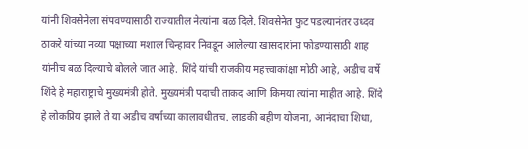यांनी शिवसेनेला संपवण्यासाठी राज्यातील नेत्यांना बळ दिले. शिवसेनेत फुट पडल्यानंतर उध्दव ठाकरे यांच्या नव्या पक्षाच्या मशाल चिन्हावर निवडून आलेल्या खासदारांना फोडण्यासाठी शाह यांनीच बळ दिल्याचे बोलले जात आहे. शिंदे यांची राजकीय महत्त्वाकांक्षा मोठी आहे, अडीच वर्षे शिंदे हे महाराष्ट्राचे मुख्यमंत्री होते. मुख्यमंत्री पदाची ताकद आणि किमया त्यांना माहीत आहे. शिंदे हे लोकप्रिय झाले ते या अडीच वर्षाच्या कालावधीतच. लाडकी बहीण योजना, आनंदाचा शिधा,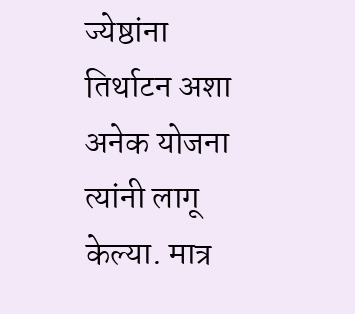ज्येष्ठांना तिर्थाटन अशा अनेक योजना त्यांनी लागू केल्या. मात्र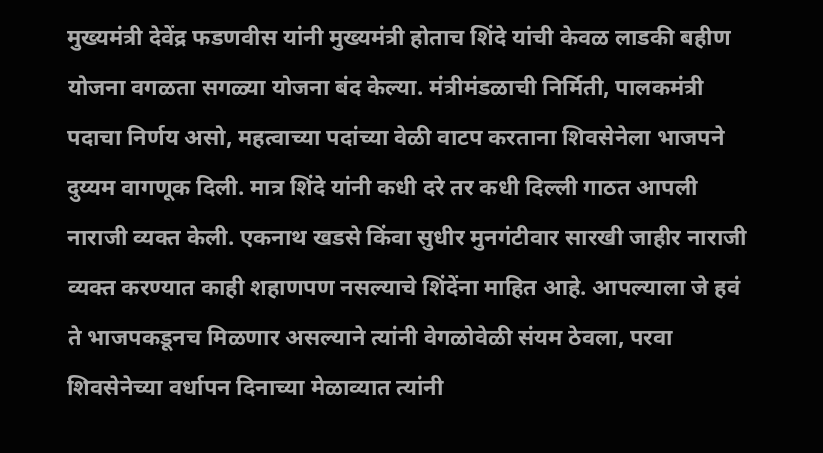मुख्यमंत्री देवेंद्र फडणवीस यांनी मुख्यमंत्री होताच शिंदे यांची केवळ लाडकी बहीण योजना वगळता सगळ्या योजना बंद केल्या. मंत्रीमंडळाची निर्मिती, पालकमंत्री पदाचा निर्णय असो, महत्वाच्या पदांच्या वेळी वाटप करताना शिवसेनेला भाजपने दुय्यम वागणूक दिली. मात्र शिंदे यांनी कधी दरे तर कधी दिल्ली गाठत आपली नाराजी व्यक्त केली. एकनाथ खडसे किंवा सुधीर मुनगंटीवार सारखी जाहीर नाराजी व्यक्त करण्यात काही शहाणपण नसल्याचे शिंदेंना माहित आहे. आपल्याला जे हवं ते भाजपकडूनच मिळणार असल्याने त्यांनी वेगळोवेळी संयम ठेवला, परवा शिवसेनेच्या वर्धापन दिनाच्या मेळाव्यात त्यांनी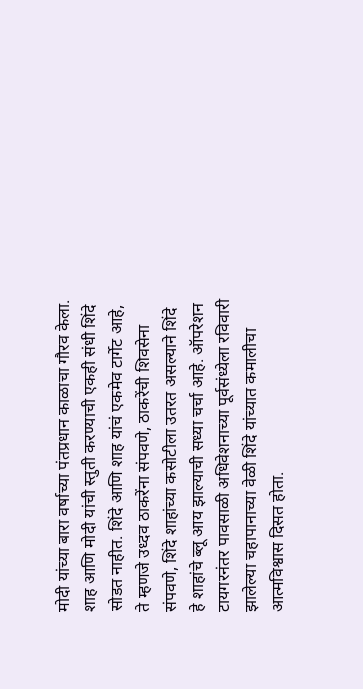मोदी यांच्या बारा वर्षाच्या पंतप्रधान काळाचा गौरव केला. शाह आणि मोदी यांची स्तुती करण्याची एकही संधी शिंदे सोडत नाहीत. शिंदे आणि शाह यांचं एकमेव टार्गेट आहे, ते म्हणजे उध्दव ठाकरेंना संपवणे, ठाकरेंची शिवसेना संपवणे, शिंदे शाहांच्या कसोटीला उतरत असल्याने शिंदे हे शाहांचे ब्लू आय झाल्याची सध्या चर्चा आहे. ऑपरेशन टायगरनंतर पावसाळी अधिवेशनाच्या पूर्वसंध्येला रविवारी झालेल्या चहापानाच्या वेळी शिंदे यांच्यात कमालीचा आत्मविश्वास दिसत होता.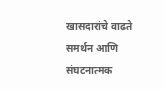खासदारांचे वाढते समर्थन आणि संघटनात्मक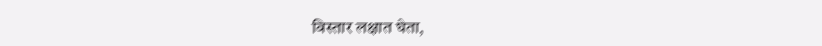विस्तार लक्षात घेता,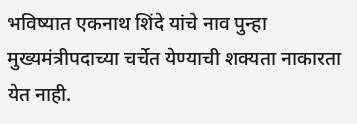भविष्यात एकनाथ शिंदे यांचे नाव पुन्हा मुख्यमंत्रीपदाच्या चर्चेत येण्याची शक्यता नाकारता येत नाही.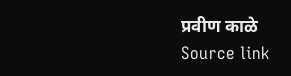प्रवीण काळे
Source link